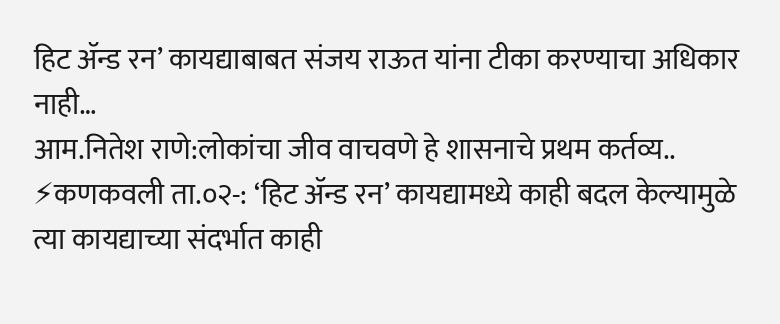हिट ॲन्ड रन’ कायद्याबाबत संजय राऊत यांना टीका करण्याचा अधिकार नाही…
आम.नितेश राणे:लोकांचा जीव वाचवणे हे शासनाचे प्रथम कर्तव्य.. ⚡कणकवली ता.०२-: ‘हिट ॲन्ड रन’ कायद्यामध्ये काही बदल केल्यामुळे त्या कायद्याच्या संदर्भात काही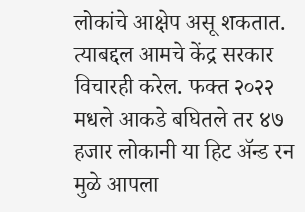लोकांचे आक्षेप असू शकतात. त्याबद्दल आमचे केंद्र सरकार विचारही करेल. फक्त २०२२ मधले आकडे बघितले तर ४७ हजार लोकानी या हिट ॲन्ड रन मुळे आपला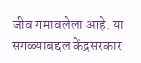जीव गमावलेला आहे. या सगळ्याबद्दल केंद्रसरकार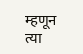म्हणून त्या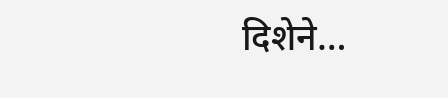दिशेने…